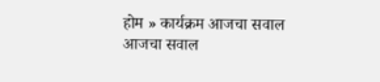होम » कार्यक्रम आजचा सवाल
आजचा सवाल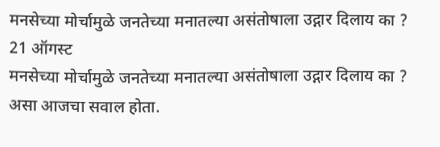मनसेच्या मोर्चामुळे जनतेच्या मनातल्या असंतोषाला उद्गार दिलाय का ?
21 ऑगस्ट
मनसेच्या मोर्चामुळे जनतेच्या मनातल्या असंतोषाला उद्गार दिलाय का ? असा आजचा सवाल होता.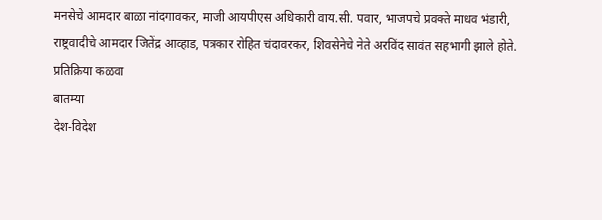मनसेचे आमदार बाळा नांदगावकर, माजी आयपीएस अधिकारी वाय.सी. पवार, भाजपचे प्रवक्ते माधव भंडारी,
राष्ट्रवादीचे आमदार जितेंद्र आव्हाड, पत्रकार रोहित चंदावरकर, शिवसेनेचे नेते अरविंद सावंत सहभागी झाले होते.
प्रतिक्रिया कळवा
बातम्या
देश-विदेश